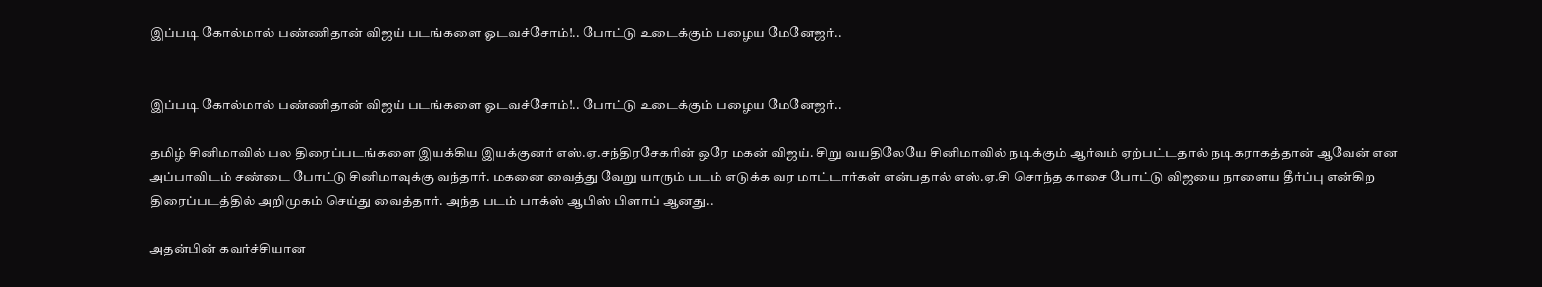இப்படி கோல்மால் பண்ணிதான் விஜய் படங்களை ஓடவச்சோம்!.. போட்டு உடைக்கும் பழைய மேனேஜர்..


இப்படி கோல்மால் பண்ணிதான் விஜய் படங்களை ஓடவச்சோம்!.. போட்டு உடைக்கும் பழைய மேனேஜர்..

தமிழ் சினிமாவில் பல திரைப்படங்களை இயக்கிய இயக்குனர் எஸ்.ஏ.சந்திரசேகரின் ஒரே மகன் விஜய். சிறு வயதிலேயே சினிமாவில் நடிக்கும் ஆர்வம் ஏற்பட்டதால் நடிகராகத்தான் ஆவேன் என அப்பாவிடம் சண்டை போட்டு சினிமாவுக்கு வந்தார். மகனை வைத்து வேறு யாரும் படம் எடுக்க வர மாட்டார்கள் என்பதால் எஸ்.ஏ.சி சொந்த காசை போட்டு விஜயை நாளைய தீர்ப்பு என்கிற திரைப்படத்தில் அறிமுகம் செய்து வைத்தார். அந்த படம் பாக்ஸ் ஆபிஸ் பிளாப் ஆனது..

அதன்பின் கவர்ச்சியான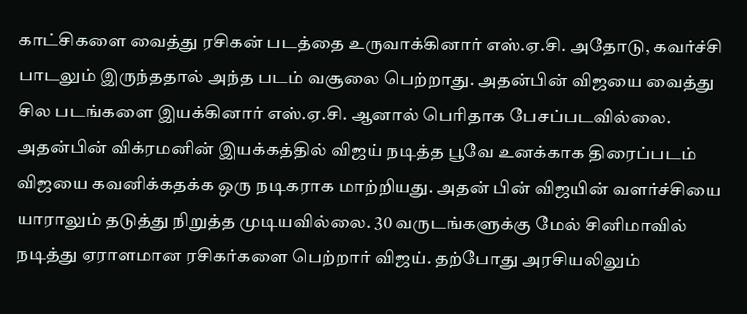காட்சிகளை வைத்து ரசிகன் படத்தை உருவாக்கினார் எஸ்.ஏ.சி. அதோடு, கவர்ச்சி பாடலும் இருந்ததால் அந்த படம் வசூலை பெற்றாது. அதன்பின் விஜயை வைத்து சில படங்களை இயக்கினார் எஸ்.ஏ.சி. ஆனால் பெரிதாக பேசப்படவில்லை.
அதன்பின் விக்ரமனின் இயக்கத்தில் விஜய் நடித்த பூவே உனக்காக திரைப்படம் விஜயை கவனிக்கதக்க ஒரு நடிகராக மாற்றியது. அதன் பின் விஜயின் வளர்ச்சியை யாராலும் தடுத்து நிறுத்த முடியவில்லை. 30 வருடங்களுக்கு மேல் சினிமாவில் நடித்து ஏராளமான ரசிகர்களை பெற்றார் விஜய். தற்போது அரசியலிலும்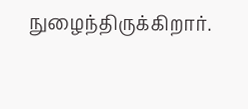நுழைந்திருக்கிறார்.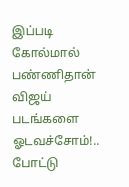இப்படி கோல்மால் பண்ணிதான் விஜய் படங்களை ஓடவச்சோம்!.. போட்டு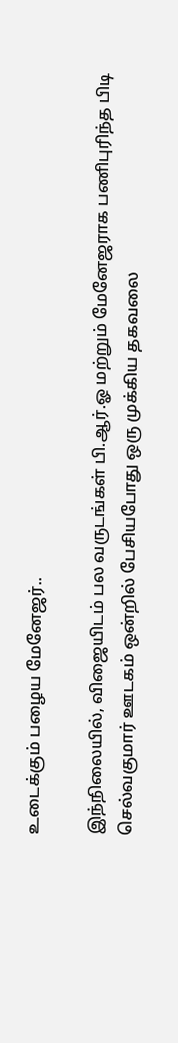உடைக்கும் பழைய மேனேஜர்..

இந்நிலையில், விஜையிடம் பல வருடங்கள் பி.ஆர்.ஓ மற்றும் மேனேஜராக பணிபுரிந்த பிடி செல்வகுமார் ஊடகம் ஒன்றில் பேசியபோது ஒரு முக்கிய தகவலை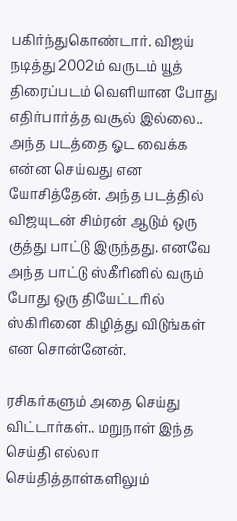பகிர்ந்துகொண்டார். விஜய் நடித்து 2002ம் வருடம் யூத் திரைப்படம் வெளியான போது எதிர்பார்த்த வசூல் இல்லை.. அந்த படத்தை ஓட வைக்க என்ன செய்வது என யோசித்தேன். அந்த படத்தில் விஜயுடன் சிம்ரன் ஆடும் ஒரு குத்து பாட்டு இருந்தது. எனவே அந்த பாட்டு ஸ்கீரினில் வரும் போது ஒரு தியேட்டரில் ஸ்கிரினை கிழித்து விடுங்கள் என சொன்னேன்.

ரசிகர்களும் அதை செய்து விட்டார்கள்.. மறுநாள் இந்த செய்தி எல்லா செய்தித்தாள்களிலும்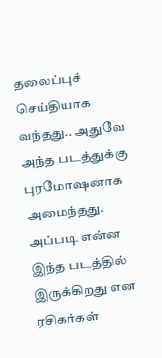தலைப்புச் செய்தியாக வந்தது.. அதுவே அந்த படத்துக்கு புரமோஷனாக அமைந்தது. அப்படி என்ன இந்த படத்தில் இருக்கிறது என ரசிகர்கள்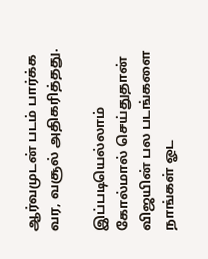ஆர்வமுடன் படம் பார்க்க வர, வசூல் அதிகரித்தது.

இப்படியெல்லாம் கோல்மால் செய்துதான் விஜயின் பல படங்களை நாங்கள் ஓட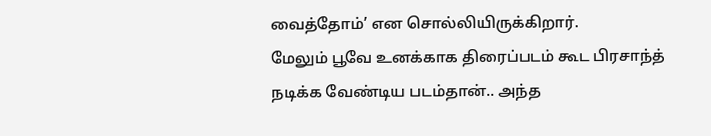வைத்தோம்’ என சொல்லியிருக்கிறார்.
மேலும் பூவே உனக்காக திரைப்படம் கூட பிரசாந்த் நடிக்க வேண்டிய படம்தான்.. அந்த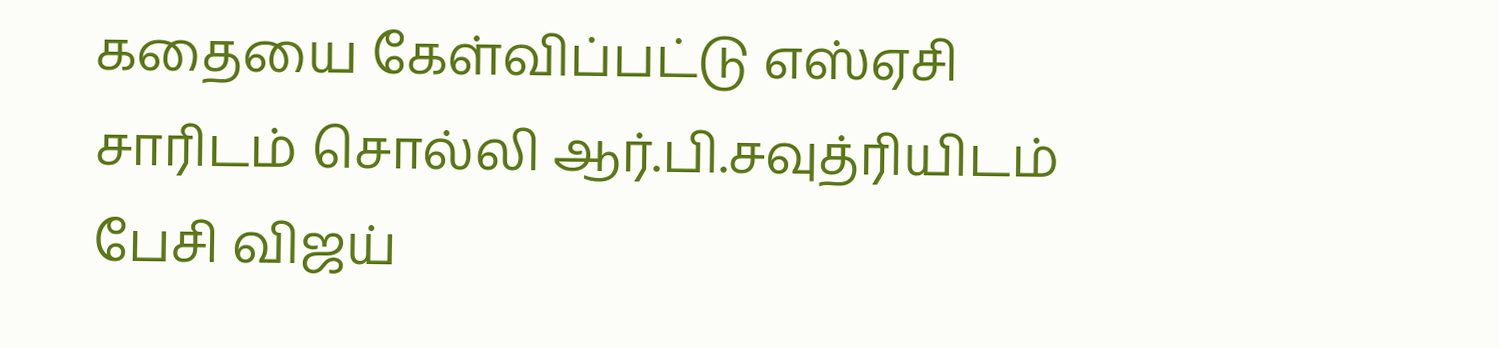கதையை கேள்விப்பட்டு எஸ்ஏசி சாரிடம் சொல்லி ஆர்.பி.சவுத்ரியிடம் பேசி விஜய்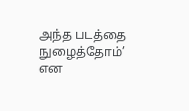அந்த படத்தை நுழைத்தோம்’ என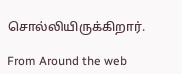சொல்லியிருக்கிறார்.

From Around the web